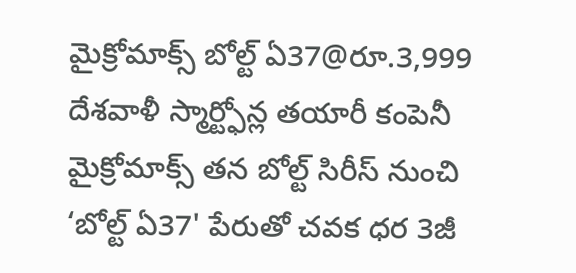మైక్రోమాక్స్ బోల్ట్ ఏ37@రూ.3,999
దేశవాళీ స్మార్ట్ఫోన్ల తయారీ కంపెనీ మైక్రోమాక్స్ తన బోల్ట్ సిరీస్ నుంచి ‘బోల్ట్ ఏ37' పేరుతో చవక ధర 3జీ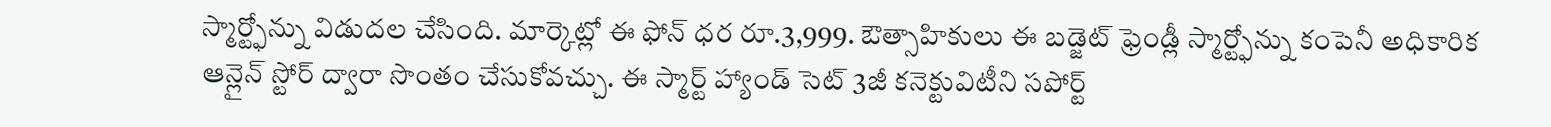స్మార్ట్ఫోన్ను విడుదల చేసింది. మార్కెట్లో ఈ ఫోన్ ధర రూ.3,999. ఔత్సాహికులు ఈ బడ్జెట్ ఫ్రెండ్లీ స్మార్ట్ఫోన్ను కంపెనీ అధికారిక ఆన్లైన్ స్టోర్ ద్వారా సొంతం చేసుకోవచ్చు. ఈ స్మార్ట్ హ్యాండ్ సెట్ 3జీ కనెక్టువిటీని సపోర్ట్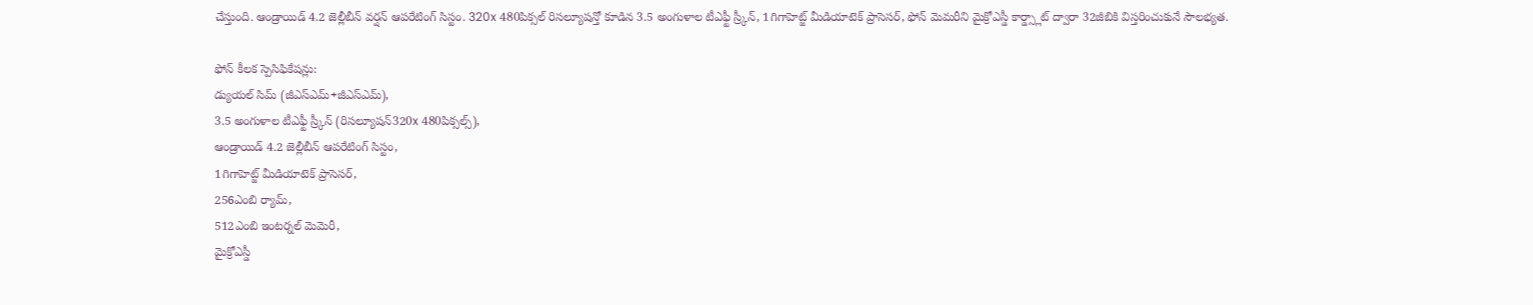చేస్తుంది. ఆండ్రాయిడ్ 4.2 జెల్లీబీన్ వర్షన్ ఆపరేటింగ్ సిస్టం. 320x 480పిక్సల్ రిసల్యూషన్తో కూడిన 3.5 అంగుళాల టీఎఫ్టీ స్ర్కీన్, 1గిగాహెట్జ్ మీడియాటెక్ ప్రాసెసర్, ఫోన్ మెమరీని మైక్రోఎస్డీ కార్డ్స్లాట్ ద్వారా 32జీబికి విస్తరించుకునే సౌలభ్యత.

ఫోన్ కీలక స్పెసిఫికేషన్లు:
డ్యుయల్ సిమ్ (జీఎస్ఎమ్+జీఎస్ఎమ్),
3.5 అంగుళాల టీఎఫ్టీ స్ర్కీన్ (రిసల్యూషన్320x 480పిక్సల్స్),
ఆండ్రాయిడ్ 4.2 జెల్లీబీన్ ఆపరేటింగ్ సిస్టం,
1గిగాహెట్జ్ మీడియాటెక్ ప్రాసెసర్,
256ఎంబి ర్యామ్,
512ఎంబి ఇంటర్నల్ మెమెరీ,
మైక్రోఎస్డీ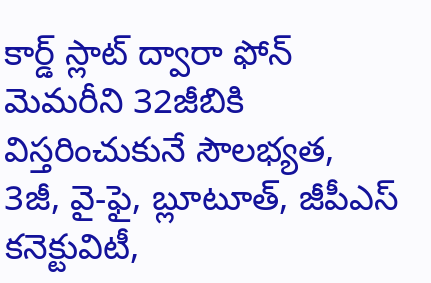కార్డ్ స్లాట్ ద్వారా ఫోన్ మెమరీని 32జీబికి విస్తరించుకునే సౌలభ్యత,
3జీ, వై-ఫై, బ్లూటూత్, జీపీఎస్ కనెక్టువిటీ,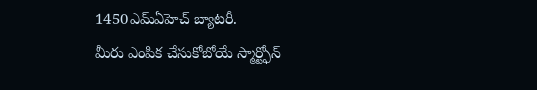1450ఎమ్ఏహెచ్ బ్యాటరీ.
మీరు ఎంపిక చేసుకోబోయే స్మార్ట్ఫోన్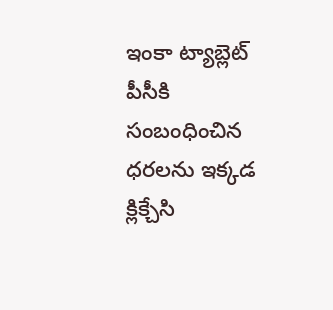ఇంకా ట్యాబ్లెట్ పీసీకి సంబంధించిన ధరలను ఇక్కడ క్లిక్చేసి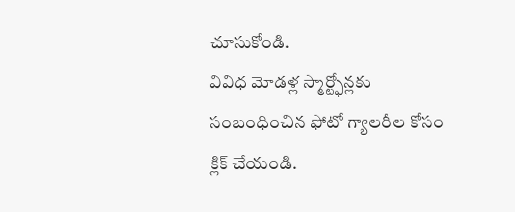చూసుకోండి.
వివిధ మోడళ్ల స్మార్ట్ఫోన్లకు సంబంధించిన ఫోటో గ్యాలరీల కోసం క్లిక్ చేయండి.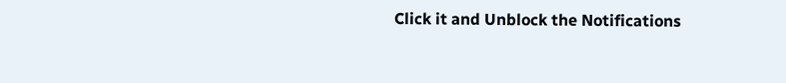Click it and Unblock the Notifications